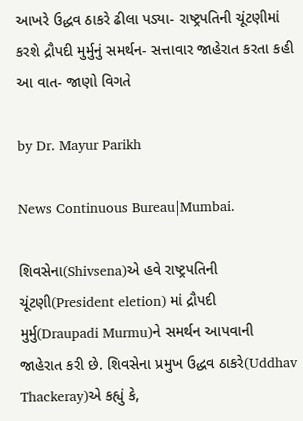આખરે ઉદ્ધવ ઠાકરે ઢીલા પડ્યા- રાષ્ટ્રપતિની ચૂંટણીમાં કરશે દ્રૌપદી મુર્મુનું સમર્થન- સત્તાવાર જાહેરાત કરતા કહી આ વાત- જાણો વિગતે

by Dr. Mayur Parikh

News Continuous Bureau|Mumbai.

શિવસેના(Shivsena)એ હવે રાષ્ટ્રપતિની ચૂંટણી(President eletion) માં દ્રૌપદી મુર્મુ(Draupadi Murmu)ને સમર્થન આપવાની જાહેરાત કરી છે. શિવસેના પ્રમુખ ઉદ્ધવ ઠાકરે(Uddhav Thackeray)એ કહ્યું કે,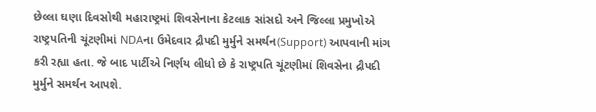છેલ્લા ઘણા દિવસોથી મહારાષ્ટ્રમાં શિવસેનાના કેટલાક સાંસદો અને જિલ્લા પ્રમુખોએ રાષ્ટ્રપતિની ચૂંટણીમાં NDAના ઉમેદવાર દ્રૌપદી મુર્મુને સમર્થન(Support) આપવાની માંગ કરી રહ્યા હતા. જે બાદ પાર્ટીએ નિર્ણય લીધો છે કે રાષ્ટ્રપતિ ચૂંટણીમાં શિવસેના દ્રૌપદી મુર્મુને સમર્થન આપશે.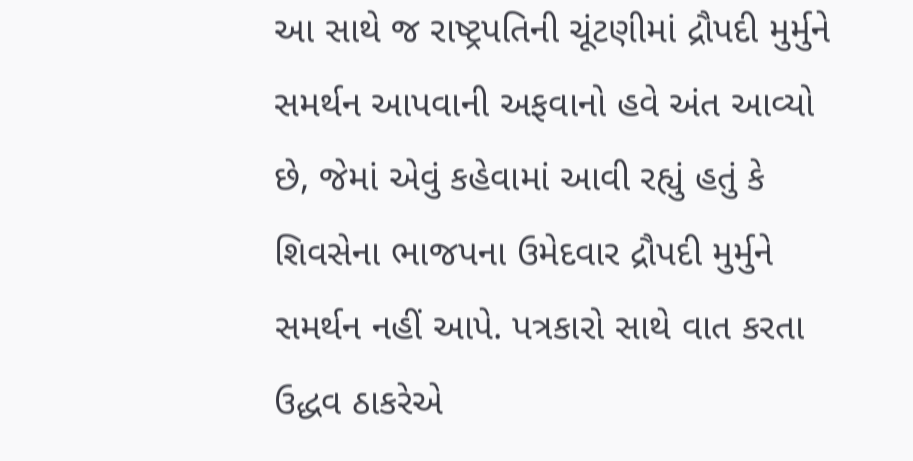આ સાથે જ રાષ્ટ્રપતિની ચૂંટણીમાં દ્રૌપદી મુર્મુને સમર્થન આપવાની અફવાનો હવે અંત આવ્યો છે, જેમાં એવું કહેવામાં આવી રહ્યું હતું કે શિવસેના ભાજપના ઉમેદવાર દ્રૌપદી મુર્મુને સમર્થન નહીં આપે. પત્રકારો સાથે વાત કરતા ઉદ્ધવ ઠાકરેએ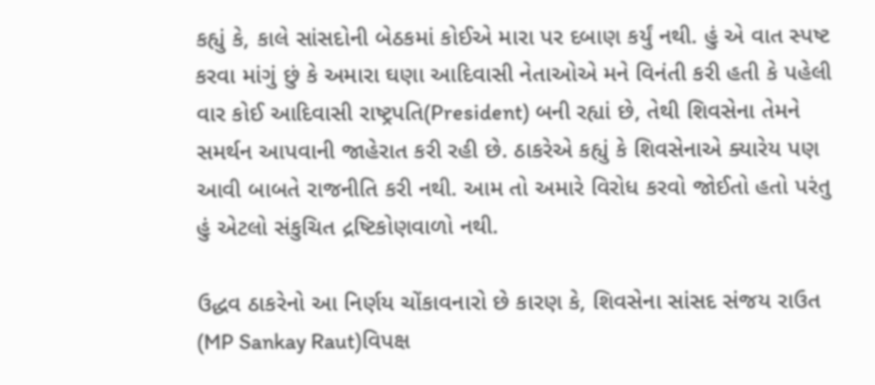કહ્યું કે, કાલે સાંસદોની બેઠકમાં કોઈએ મારા પર દબાણ કર્યું નથી. હું એ વાત સ્પષ્ટ કરવા માંગું છું કે અમારા ઘણા આદિવાસી નેતાઓએ મને વિનંતી કરી હતી કે પહેલી વાર કોઈ આદિવાસી રાષ્ટ્રપતિ(President) બની રહ્યાં છે, તેથી શિવસેના તેમને સમર્થન આપવાની જાહેરાત કરી રહી છે. ઠાકરેએ કહ્યું કે શિવસેનાએ ક્યારેય પણ આવી બાબતે રાજનીતિ કરી નથી. આમ તો અમારે વિરોધ કરવો જોઈતો હતો પરંતુ હું એટલો સંકુચિત દ્રષ્ટિકોણવાળો નથી.

ઉદ્ધવ ઠાકરેનો આ નિર્ણય ચોંકાવનારો છે કારણ કે, શિવસેના સાંસદ સંજય રાઉત (MP Sankay Raut)વિપક્ષ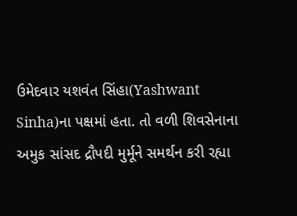ઉમેદવાર યશવંત સિંહા(Yashwant Sinha)ના પક્ષમાં હતા. તો વળી શિવસેનાના અમુક સાંસદ દ્રૌપદી મુર્મૂને સમર્થન કરી રહ્યા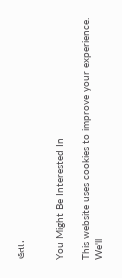હતા.


You Might Be Interested In

This website uses cookies to improve your experience. We'll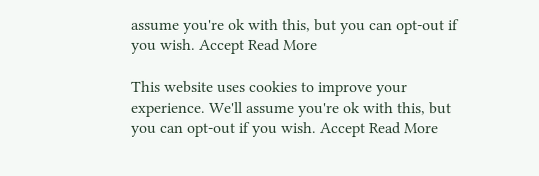assume you're ok with this, but you can opt-out if you wish. Accept Read More

This website uses cookies to improve your experience. We'll assume you're ok with this, but you can opt-out if you wish. Accept Read More